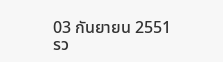03 กันยายน 2551
รว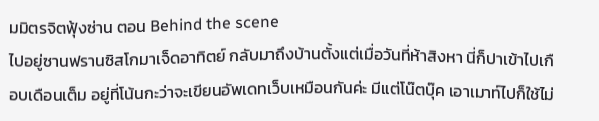มมิตรจิตฟุ้งซ่าน ตอน Behind the scene
ไปอยู่ซานฟรานซิสโกมาเจ็ดอาทิตย์ กลับมาถึงบ้านตั้งแต่เมื่อวันที่ห้าสิงหา นี่ก็ปาเข้าไปเกือบเดือนเต็ม อยู่ที่โน้นกะว่าจะเขียนอัพเดทเว็บเหมือนกันค่ะ มีแต่โน๊ตบุ๊ค เอาเมาท์ไปก็ใช้ไม่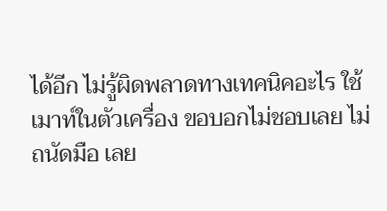ได้อีก ไม่รู้ผิดพลาดทางเทคนิคอะไร ใช้เมาท์ในตัวเครื่อง ขอบอกไม่ชอบเลย ไม่ถนัดมือ เลย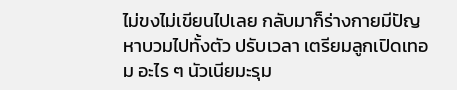ไม่ขงไม่เขียนไปเลย กลับมาก็ร่างกายมีปัญหาบวมไปทั้งตัว ปรับเวลา เตรียมลูกเปิดเทอม อะไร ๆ นัวเนียมะรุม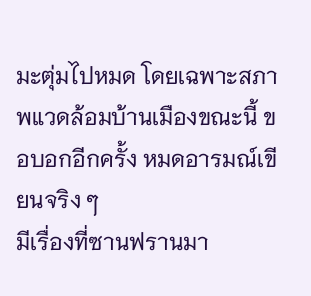มะตุ่มไปหมด โดยเฉพาะสภาพแวดล้อมบ้านเมืองขณะนี้ ขอบอกอีกครั้ง หมดอารมณ์เขียนจริง ๆ
มีเรื่องที่ซานฟรานมา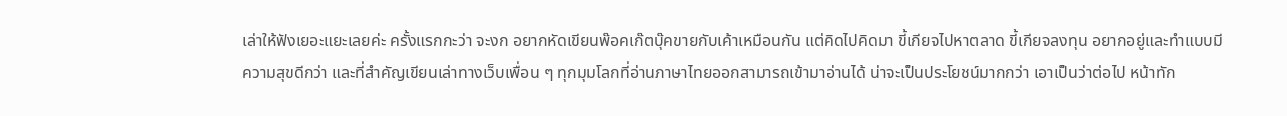เล่าให้ฟังเยอะแยะเลยค่ะ ครั้งแรกกะว่า จะงก อยากหัดเขียนพ๊อคเก๊ตบุ๊คขายกับเค้าเหมือนกัน แต่คิดไปคิดมา ขี้เกียจไปหาตลาด ขี้เกียจลงทุน อยากอยู่และทำแบบมีความสุขดีกว่า และที่สำคัญเขียนเล่าทางเว็บเพื่อน ๆ ทุกมุมโลกที่อ่านภาษาไทยออกสามารถเข้ามาอ่านได้ น่าจะเป็นประโยชน์มากกว่า เอาเป็นว่าต่อไป หน้าทัก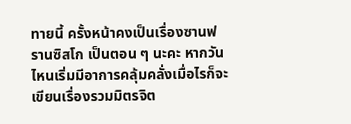ทายนี้ ครั้งหน้าคงเป็นเรื่องซานฟรานซิสโก เป็นตอน ๆ นะคะ หากวันไหนเริ่มมีอาการคลุ้มคลั่งเมื่อไรก็จะเขียนเรื่องรวมมิตรจิต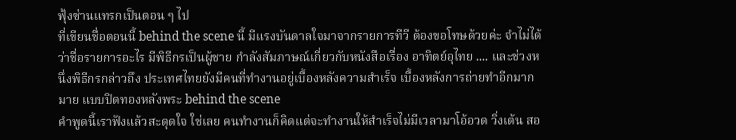ฟุ้งซ่านแทรกเป็นตอน ๆ ไป
ที่เขียนชื่อตอนนี้ behind the scene นี้ มีแรงบันดาลใจมาจากรายการทีวี ต้องขอโทษด้วยค่ะ จำไม่ได้ว่าชื่อรายการอะไร มีพิธีกรเป็นผู้ชาย กำลังสัมภาษณ์เกี่ยวกับหนังสือเรื่อง อาทิตย์อุไทย .... และช่วงหนึ่งพิธีกรกล่าวถึง ประเทศไทยยังมีคนที่ทำงานอยู่เบื้องหลังความสำเร็จ เบื้องหลังการถ่ายทำอีกมากมาย แบบปิดทองหลังพระ behind the scene
คำพูดนี้เราฟังแล้วสะดุดใจ ใช่เลย คนทำงานก็คิดแต่จะทำงานให้สำเร็จไม่มีเวลามาโอ้อวด วิ่งเต้น สอ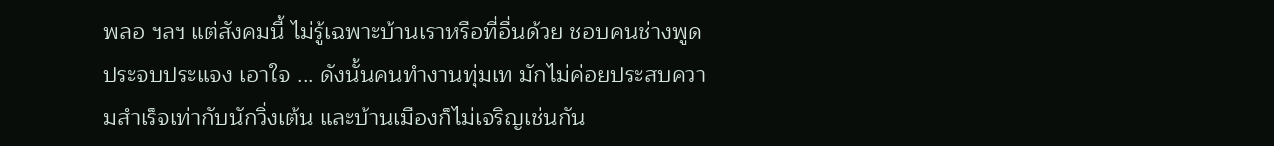พลอ ฯลฯ แต่สังคมนี้ ไม่รู้เฉพาะบ้านเราหรือที่อื่นด้วย ชอบคนช่างพูด ประจบประแจง เอาใจ ... ดังนั้นคนทำงานทุ่มเท มักไม่ค่อยประสบความสำเร็จเท่ากับนักวิ่งเต้น และบ้านเมืองก็ไม่เจริญเช่นกัน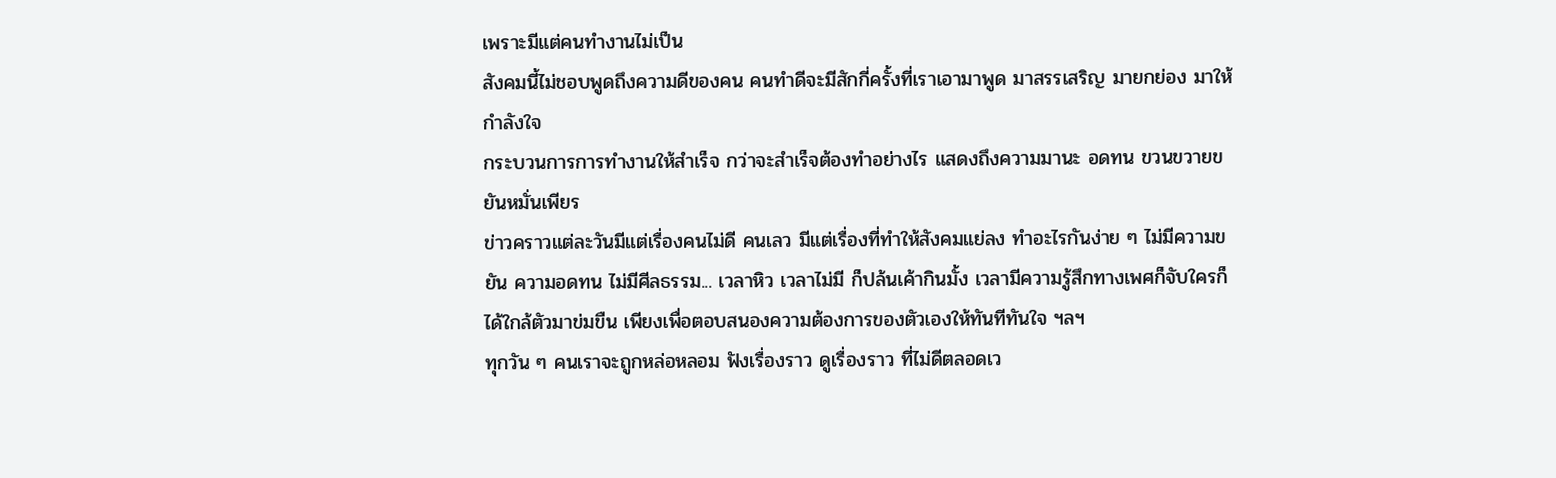เพราะมีแต่คนทำงานไม่เป็น
สังคมนี้ไม่ชอบพูดถึงความดีของคน คนทำดีจะมีสักกี่ครั้งที่เราเอามาพูด มาสรรเสริญ มายกย่อง มาให้กำลังใจ
กระบวนการการทำงานให้สำเร็จ กว่าจะสำเร็จต้องทำอย่างไร แสดงถึงความมานะ อดทน ขวนขวายขยันหมั่นเพียร
ข่าวคราวแต่ละวันมีแต่เรื่องคนไม่ดี คนเลว มีแต่เรื่องที่ทำให้สังคมแย่ลง ทำอะไรกันง่าย ๆ ไม่มีความขยัน ความอดทน ไม่มีศีลธรรม... เวลาหิว เวลาไม่มี ก็ปล้นเค้ากินมั้ง เวลามีความรู้สึกทางเพศก็จับใครก็ได้ใกล้ตัวมาข่มขืน เพียงเพื่อตอบสนองความต้องการของตัวเองให้ทันทีทันใจ ฯลฯ
ทุกวัน ๆ คนเราจะถูกหล่อหลอม ฟังเรื่องราว ดูเรื่องราว ที่ไม่ดีตลอดเว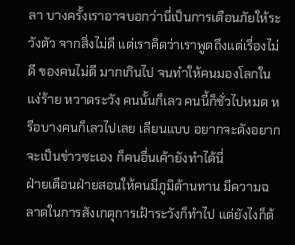ลา บางครั้งเราอาจบอกว่านี่เป็นการเตือนภัยให้ระวังตัว จากสิ่งไม่ดี แต่เราคิดว่าเราพูดถึงแต่เรื่องไม่ดี ของคนไม่ดี มากเกินไป จนทำให้คนมองโลกในแง่ร้าย หวาดระวัง คนนั้นก็เลว คนนี้ก็ชั่วไปหมด หรือบางคนก็เลวไปเลย เลียนแบบ อยากจะดังอยากจะเป็นข่าวซะเอง ก็คนอื่นเค้ายังทำได้นี่
ฝ่ายเตือนฝ่ายสอนให้คนมีภูมิต้านทาน มีความฉลาดในการสังเกตุการเฝ้าระวังก็ทำไป แต่ยังไงก็ต้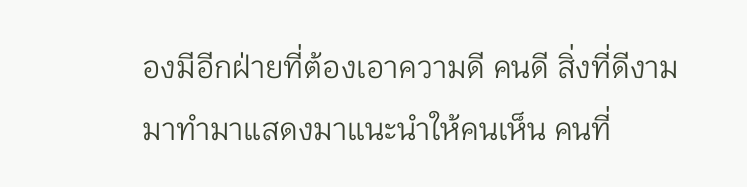องมีอีกฝ่ายที่ต้องเอาความดี คนดี สิ่งที่ดีงาม มาทำมาแสดงมาแนะนำให้คนเห็น คนที่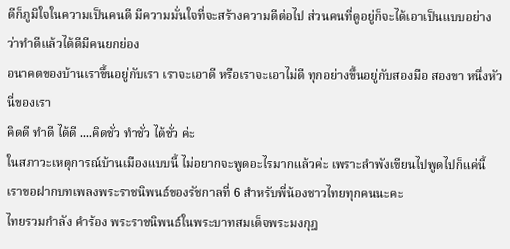ดีก็ภูมิใจในความเป็นคนดี มีความมั่นใจที่จะสร้างความดีต่อไป ส่วนคนที่ดูอยู่ก็จะได้เอาเป็นแบบอย่าง ว่าทำดีแล้วได้ดีมีคนยกย่อง
อนาคตของบ้านเราขึ้นอยู่กับเรา เราจะเอาดี หรือเราจะเอาไม่ดี ทุกอย่างขึ้นอยู่กับสองมือ สองขา หนึ่งหัวนี่ของเรา
คิดดี ทำดี ได้ดี ....คิดชั่ว ทำชั่ว ได้ชั่ว ค่ะ
ในสภาวะเหตุการณ์บ้านเมืองแบบนี้ ไม่อยากจะพูดอะไรมากแล้วค่ะ เพราะลำพังเขียนไปพูดไปก็แค่นี้ เราขอฝากบทเพลงพระราชนิพนธ์ของรัชกาลที่ 6 สำหรับพี่น้องชาวไทยทุกคนนะคะ
ไทยรวมกำลัง คำร้อง พระราชนิพนธ์ในพระบาทสมเด็จพระมงกุฎ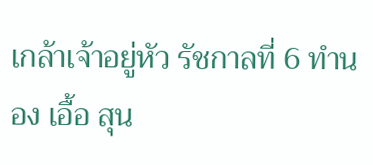เกล้าเจ้าอยู่หัว รัชกาลที่ 6 ทำนอง เอื้อ สุน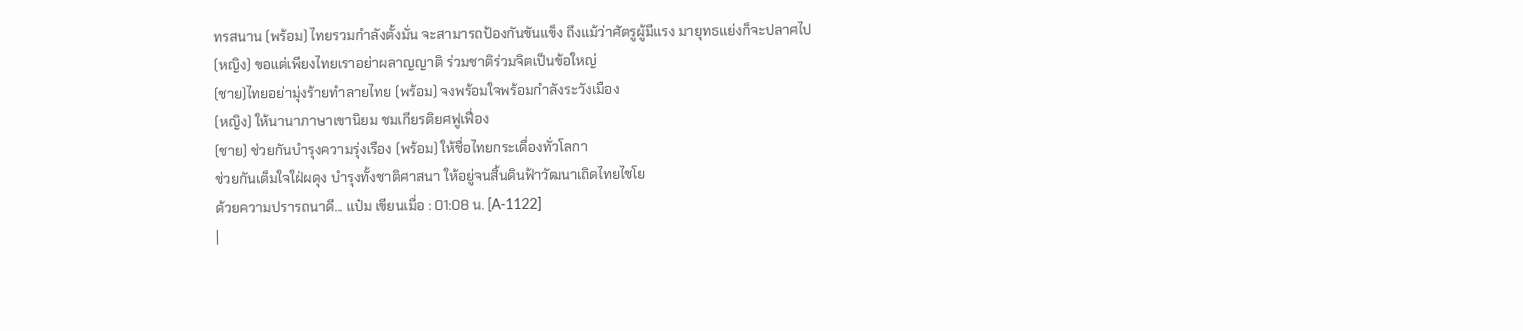ทรสนาน (พร้อม) ไทยรวมกำลังตั้งมั่น จะสามารถป้องกันขันแข็ง ถึงแม้ว่าศัตรูผู้มีแรง มายุทธแย่งก็จะปลาศไป
(หญิง) ขอแต่เพียงไทยเราอย่าผลาญญาติ ร่วมชาติร่วมจิตเป็นข้อใหญ่
(ชาย)ไทยอย่ามุ่งร้ายทำลายไทย (พร้อม) จงพร้อมใจพร้อมกำลังระวังเมือง
(หญิง) ให้นานาภาษาเขานิยม ชมเกียรติยศฟูเฟื่อง
(ชาย) ช่วยกันบำรุงความรุ่งเรือง (พร้อม) ให้ชื่อไทยกระเดื่องทั่วโลกา
ช่วยกันเต็มใจใฝ่ผดุง บำรุงทั้งชาติศาสนา ให้อยู่จนสิ้นดินฟ้าวัฒนาเถิดไทยไชโย
ด้วยความปรารถนาดี... แป๋ม เขียนเมื่อ : 01:08 น. [A-1122]
|